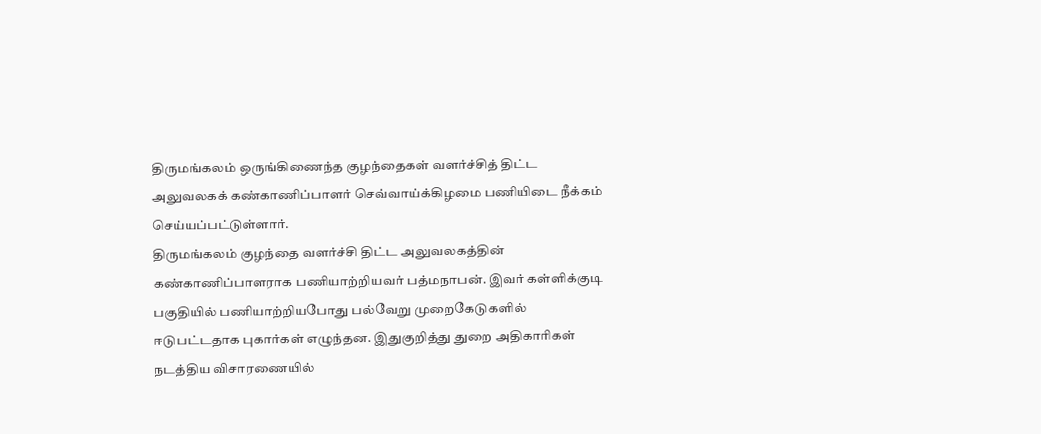திருமங்கலம் ஒருங்கிணைந்த குழந்தைகள் வளர்ச்சித் திட்ட அலுவலகக் கண்காணிப்பாளர் செவ்வாய்க்கிழமை பணியிடை நீக்கம் செய்யப்பட்டுள்ளார்.
திருமங்கலம் குழந்தை வளர்ச்சி திட்ட அலுவலகத்தின் கண்காணிப்பாளராக பணியாற்றியவர் பத்மநாபன். இவர் கள்ளிக்குடி பகுதியில் பணியாற்றியபோது பல்வேறு முறைகேடுகளில் ஈடுபட்டதாக புகார்கள் எழுந்தன. இதுகுறித்து துறை அதிகாரிகள் நடத்திய விசாரணையில்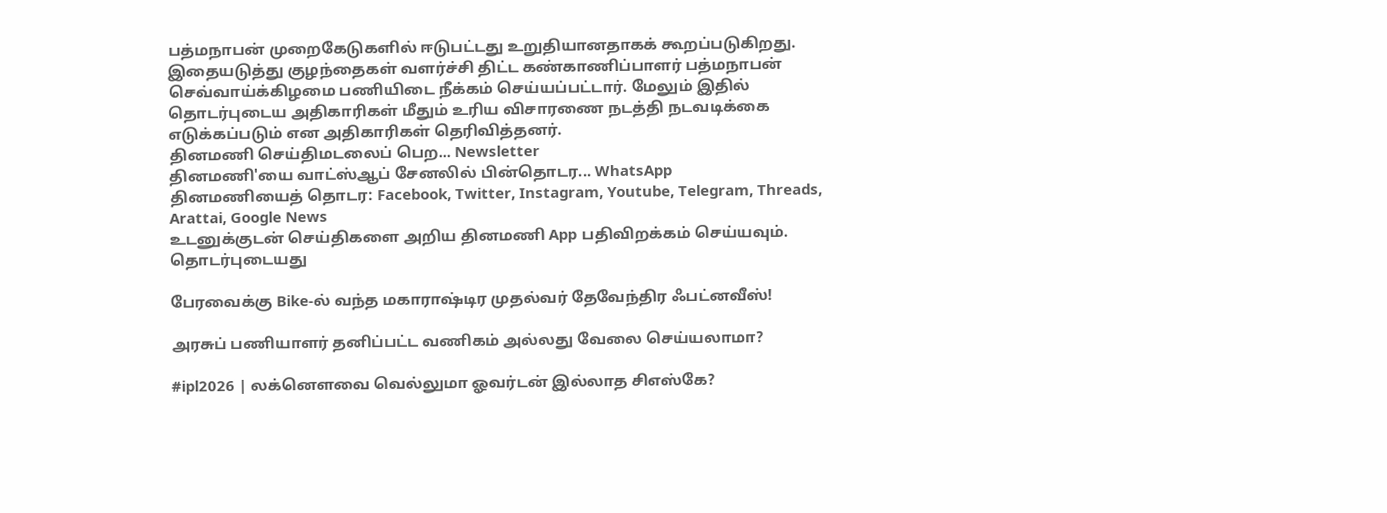பத்மநாபன் முறைகேடுகளில் ஈடுபட்டது உறுதியானதாகக் கூறப்படுகிறது. இதையடுத்து குழந்தைகள் வளர்ச்சி திட்ட கண்காணிப்பாளர் பத்மநாபன் செவ்வாய்க்கிழமை பணியிடை நீக்கம் செய்யப்பட்டார். மேலும் இதில் தொடர்புடைய அதிகாரிகள் மீதும் உரிய விசாரணை நடத்தி நடவடிக்கை எடுக்கப்படும் என அதிகாரிகள் தெரிவித்தனர்.
தினமணி செய்திமடலைப் பெற... Newsletter
தினமணி'யை வாட்ஸ்ஆப் சேனலில் பின்தொடர... WhatsApp
தினமணியைத் தொடர: Facebook, Twitter, Instagram, Youtube, Telegram, Threads, Arattai, Google News
உடனுக்குடன் செய்திகளை அறிய தினமணி App பதிவிறக்கம் செய்யவும்.
தொடர்புடையது

பேரவைக்கு Bike-ல் வந்த மகாராஷ்டிர முதல்வர் தேவேந்திர ஃபட்னவீஸ்!

அரசுப் பணியாளர் தனிப்பட்ட வணிகம் அல்லது வேலை செய்யலாமா?

#ipl2026 | லக்னௌவை வெல்லுமா ஓவர்டன் இல்லாத சிஎஸ்கே?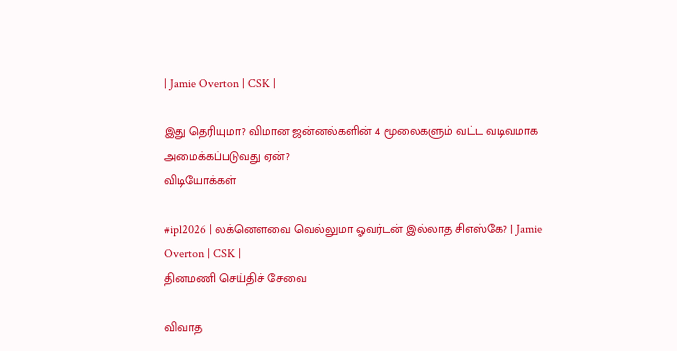| Jamie Overton | CSK |

இது தெரியுமா? விமான ஜன்னல்களின் 4 மூலைகளும் வட்ட வடிவமாக அமைக்கப்படுவது ஏன்?
விடியோக்கள்

#ipl2026 | லக்னௌவை வெல்லுமா ஓவர்டன் இல்லாத சிஎஸ்கே? | Jamie Overton | CSK |
தினமணி செய்திச் சேவை

விவாத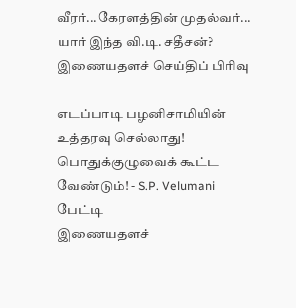வீரர்...கேரளத்தின் முதல்வர்... யார் இந்த வி.டி. சதீசன்?
இணையதளச் செய்திப் பிரிவு

எடப்பாடி பழனிசாமியின் உத்தரவு செல்லாது! பொதுக்குழுவைக் கூட்ட வேண்டும்! - S.P. Velumani பேட்டி
இணையதளச்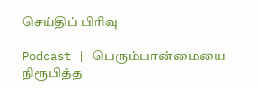செய்திப் பிரிவு

Podcast | பெரும்பான்மையை நிரூபித்த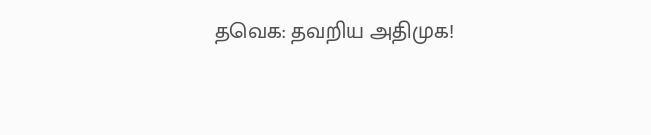தவெக: தவறிய அதிமுக!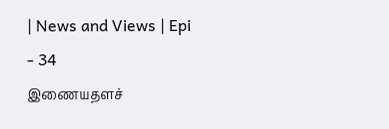| News and Views | Epi - 34
இணையதளச்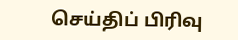செய்திப் பிரிவு